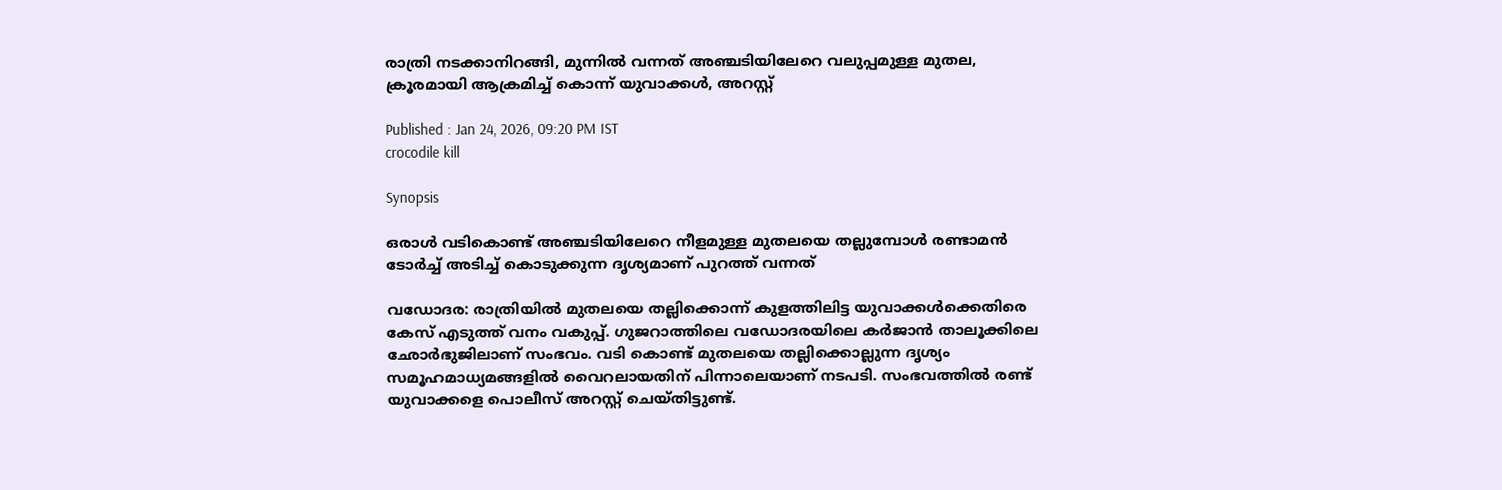രാത്രി നടക്കാനിറങ്ങി, മുന്നിൽ വന്നത് അഞ്ചടിയിലേറെ വലുപ്പമുള്ള മുതല, ക്രൂരമായി ആക്രമിച്ച് കൊന്ന് യുവാക്കൾ, അറസ്റ്റ്

Published : Jan 24, 2026, 09:20 PM IST
crocodile kill

Synopsis

ഒരാൾ വടികൊണ്ട് അഞ്ചടിയിലേറെ നീളമുള്ള മുതലയെ തല്ലുമ്പോൾ രണ്ടാമൻ ടോർച്ച് അടിച്ച് കൊടുക്കുന്ന ദൃശ്യമാണ് പുറത്ത് വന്നത്

വഡോദര: രാത്രിയിൽ മുതലയെ തല്ലിക്കൊന്ന് കുളത്തിലിട്ട യുവാക്കൾക്കെതിരെ കേസ് എടുത്ത് വനം വകുപ്പ്. ഗുജറാത്തിലെ വഡോദരയിലെ കർജാൻ താലൂക്കിലെ ഛോർഭുജിലാണ് സംഭവം. വടി കൊണ്ട് മുതലയെ തല്ലിക്കൊല്ലുന്ന ദൃശ്യം സമൂഹമാധ്യമങ്ങളിൽ വൈറലായതിന് പിന്നാലെയാണ് നടപടി. സംഭവത്തിൽ രണ്ട് യുവാക്കളെ പൊലീസ് അറസ്റ്റ് ചെയ്തിട്ടുണ്ട്.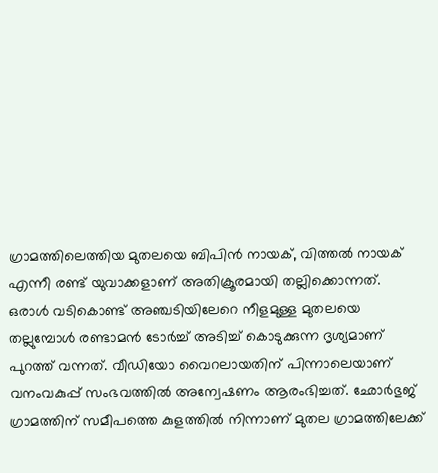ഗ്രാമത്തിലെത്തിയ മുതലയെ ബിപിൻ നായക്, വിത്തൽ നായക് എന്നീ രണ്ട് യുവാക്കളാണ് അതിക്രൂരമായി തല്ലിക്കൊന്നത്. ഒരാൾ വടികൊണ്ട് അഞ്ചടിയിലേറെ നീളമുള്ള മുതലയെ തല്ലുമ്പോൾ രണ്ടാമൻ ടോർച്ച് അടിച്ച് കൊടുക്കുന്ന ദൃശ്യമാണ് പുറത്ത് വന്നത്. വീഡിയോ വൈറലായതിന് പിന്നാലെയാണ് വനംവകുപ്പ് സംഭവത്തിൽ അന്വേഷണം ആരംഭിച്ചത്. ഛോർഭുജ് ഗ്രാമത്തിന് സമീപത്തെ കുളത്തിൽ നിന്നാണ് മുതല ഗ്രാമത്തിലേക്ക്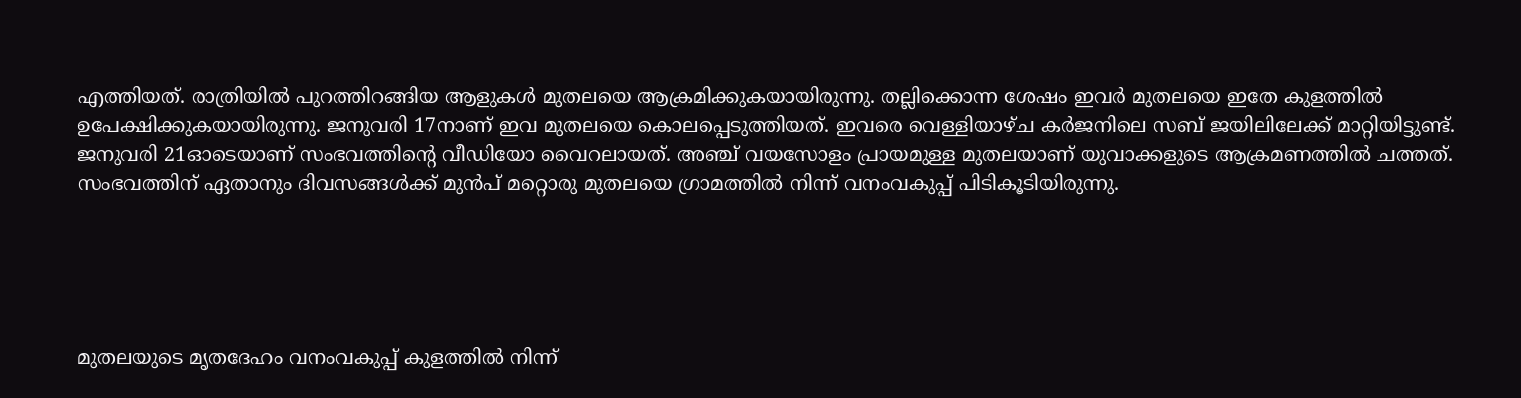എത്തിയത്. രാത്രിയിൽ പുറത്തിറങ്ങിയ ആളുകൾ മുതലയെ ആക്രമിക്കുകയായിരുന്നു. തല്ലിക്കൊന്ന ശേഷം ഇവർ മുതലയെ ഇതേ കുളത്തിൽ ഉപേക്ഷിക്കുകയായിരുന്നു. ജനുവരി 17നാണ് ഇവ മുതലയെ കൊലപ്പെടുത്തിയത്. ഇവരെ വെള്ളിയാഴ്ച കർജനിലെ സബ് ജയിലിലേക്ക് മാറ്റിയിട്ടുണ്ട്. ജനുവരി 21ഓടെയാണ് സംഭവത്തിന്റെ വീഡിയോ വൈറലായത്. അഞ്ച് വയസോളം പ്രായമുള്ള മുതലയാണ് യുവാക്കളുടെ ആക്രമണത്തിൽ ചത്തത്. സംഭവത്തിന് ഏതാനും ദിവസങ്ങൾക്ക് മുൻപ് മറ്റൊരു മുതലയെ ഗ്രാമത്തിൽ നിന്ന് വനംവകുപ്പ് പിടികൂടിയിരുന്നു.





മുതലയുടെ മൃതദേഹം വനംവകുപ്പ് കുളത്തിൽ നിന്ന്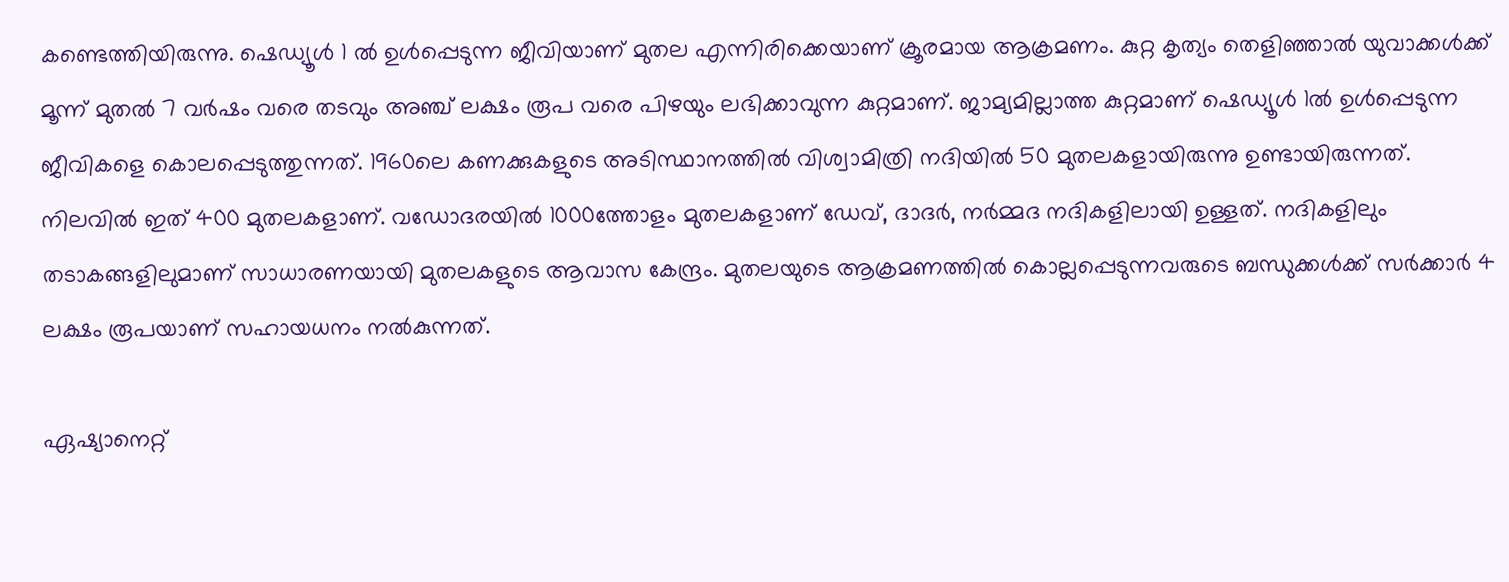കണ്ടെത്തിയിരുന്നു. ഷെഡ്യൂൾ 1 ൽ ഉൾപ്പെടുന്ന ജീവിയാണ് മുതല എന്നിരിക്കെയാണ് ക്രൂരമായ ആക്രമണം. കുറ്റ കൃത്യം തെളിഞ്ഞാൽ യുവാക്കൾക്ക് മൂന്ന് മുതൽ 7 വർഷം വരെ തടവും അഞ്ച് ലക്ഷം രൂപ വരെ പിഴയും ലഭിക്കാവുന്ന കുറ്റമാണ്. ജാമ്യമില്ലാത്ത കുറ്റമാണ് ഷെഡ്യൂൾ 1ൽ ഉൾപ്പെടുന്ന ജീവികളെ കൊലപ്പെടുത്തുന്നത്. 1960ലെ കണക്കുകളുടെ അടിസ്ഥാനത്തിൽ വിശ്വാമിത്രി നദിയിൽ 50 മുതലകളായിരുന്നു ഉണ്ടായിരുന്നത്. നിലവിൽ ഇത് 400 മുതലകളാണ്. വഡോദരയിൽ 1000ത്തോളം മുതലകളാണ് ഡേവ്, ദാദർ, നർമ്മദ നദികളിലായി ഉള്ളത്. നദികളിലും തടാകങ്ങളിലുമാണ് സാധാരണയായി മുതലകളുടെ ആവാസ കേന്ദ്രം. മുതലയുടെ ആക്രമണത്തിൽ കൊല്ലപ്പെടുന്നവരുടെ ബന്ധുക്കൾക്ക് സർക്കാർ 4 ലക്ഷം രൂപയാണ് സഹായധനം നൽകുന്നത്.

ഏഷ്യാനെറ്റ്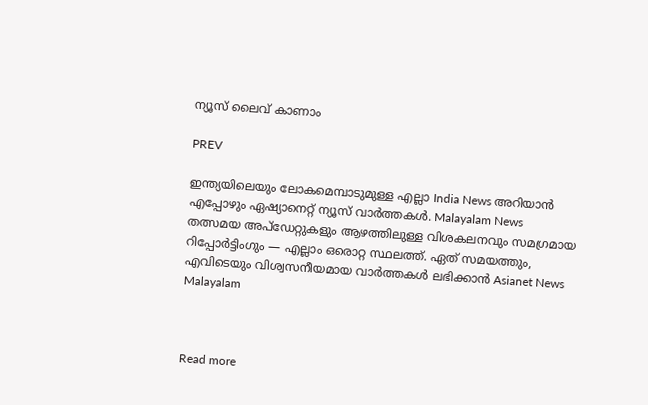ന്യൂസ് ലൈവ് കാണാം

PREV

ഇന്ത്യയിലെയും ലോകമെമ്പാടുമുള്ള എല്ലാ India News അറിയാൻ എപ്പോഴും ഏഷ്യാനെറ്റ് ന്യൂസ് വാർത്തകൾ. Malayalam News   തത്സമയ അപ്‌ഡേറ്റുകളും ആഴത്തിലുള്ള വിശകലനവും സമഗ്രമായ റിപ്പോർട്ടിംഗും — എല്ലാം ഒരൊറ്റ സ്ഥലത്ത്. ഏത് സമയത്തും, എവിടെയും വിശ്വസനീയമായ വാർത്തകൾ ലഭിക്കാൻ Asianet News Malayalam



Read more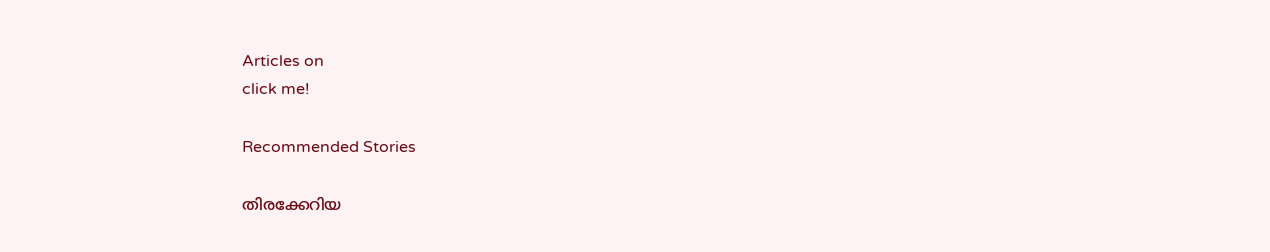Articles on
click me!

Recommended Stories

തിരക്കേറിയ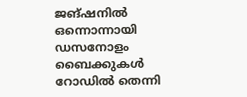ജങ്ഷനിൽ ഒന്നൊന്നായി ഡസനോളം ബൈക്കുകൾ റോഡിൽ തെന്നി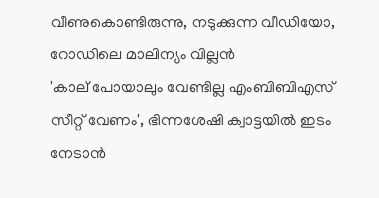വീണുകൊണ്ടിരുന്നു, നടുക്കുന്ന വീഡിയോ, റോഡിലെ മാലിന്യം വില്ലൻ
'കാല് പോയാലും വേണ്ടില്ല എംബിബിഎസ് സീറ്റ് വേണം', ഭിന്നശേഷി ക്വാട്ടയിൽ ഇടം നേടാൻ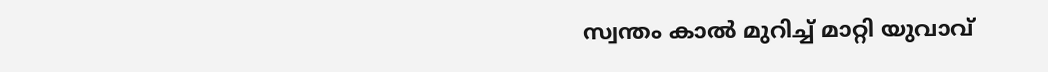സ്വന്തം കാൽ മുറിച്ച് മാറ്റി യുവാവ്